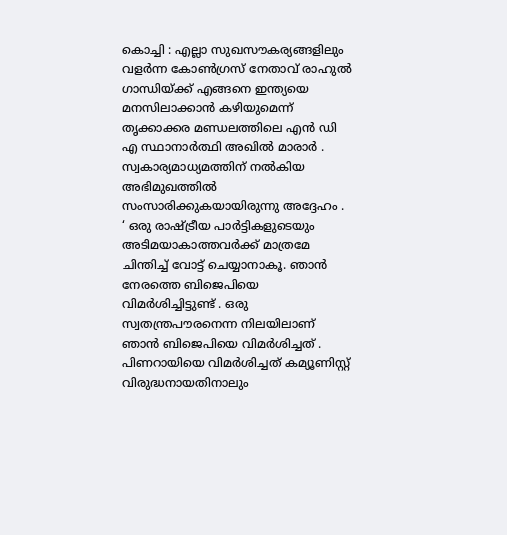കൊച്ചി : എല്ലാ സുഖസൗകര്യങ്ങളിലും വളർന്ന കോൺഗ്രസ് നേതാവ് രാഹുൽ ഗാന്ധിയ്ക്ക് എങ്ങനെ ഇന്ത്യയെ മനസിലാക്കാൻ കഴിയുമെന്ന് തൃക്കാക്കര മണ്ഡലത്തിലെ എൻ ഡി എ സ്ഥാനാർത്ഥി അഖിൽ മാരാർ . സ്വകാര്യമാധ്യമത്തിന് നൽകിയ അഭിമുഖത്തിൽ സംസാരിക്കുകയായിരുന്നു അദ്ദേഹം .
‘ ഒരു രാഷ്ട്രീയ പാർട്ടികളുടെയും അടിമയാകാത്തവർക്ക് മാത്രമേ ചിന്തിച്ച് വോട്ട് ചെയ്യാനാകൂ. ഞാൻ നേരത്തെ ബിജെപിയെ വിമർശിച്ചിട്ടുണ്ട് . ഒരു സ്വതന്ത്രപൗരനെന്ന നിലയിലാണ് ഞാൻ ബിജെപിയെ വിമർശിച്ചത് . പിണറായിയെ വിമർശിച്ചത് കമ്യൂണിസ്റ്റ് വിരുദ്ധനായതിനാലും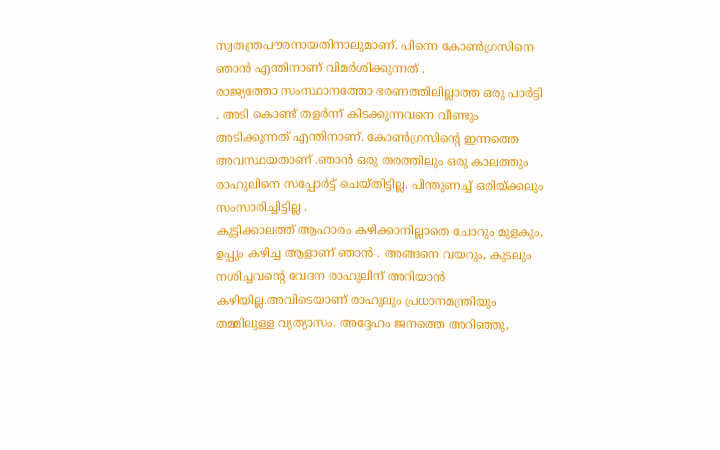സ്വതന്ത്രപൗരനായതിനാലുമാണ്. പിന്നെ കോൺഗ്രസിനെ ഞാൻ എന്തിനാണ് വിമർശിക്കുന്നത് .
രാജ്യത്തോ സംസ്ഥാനത്തോ ഭരണത്തിലില്ലാത്ത ഒരു പാർട്ടി . അടി കൊണ്ട് തളർന്ന് കിടക്കുന്നവനെ വീണ്ടും അടിക്കുന്നത് എന്തിനാണ്. കോൺഗ്രസിന്റെ ഇന്നത്തെ അവസ്ഥയതാണ് .ഞാൻ ഒരു തരത്തിലും ഒരു കാലത്തും രാഹുലിനെ സപ്പോർട്ട് ചെയ്തിട്ടില്ല. പിന്തുണച്ച് ഒരിയ്ക്കലും സംസാരിച്ചിട്ടില്ല .
കുട്ടിക്കാലത്ത് ആഹാരം കഴിക്കാനില്ലാതെ ചോറും മുളകും, ഉപ്പും കഴിച്ച ആളാണ് ഞാൻ . അങ്ങനെ വയറും, കുടലും നശിച്ചവന്റെ വേദന രാഹുലിന് അറിയാൻ കഴിയില്ല.അവിടെയാണ് രാഹുലും പ്രധാനമന്ത്രിയും തമ്മിലുള്ള വ്യത്യാസം. അദ്ദേഹം ജനത്തെ അറിഞ്ഞു,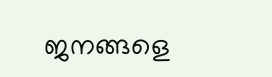ജനങ്ങളെ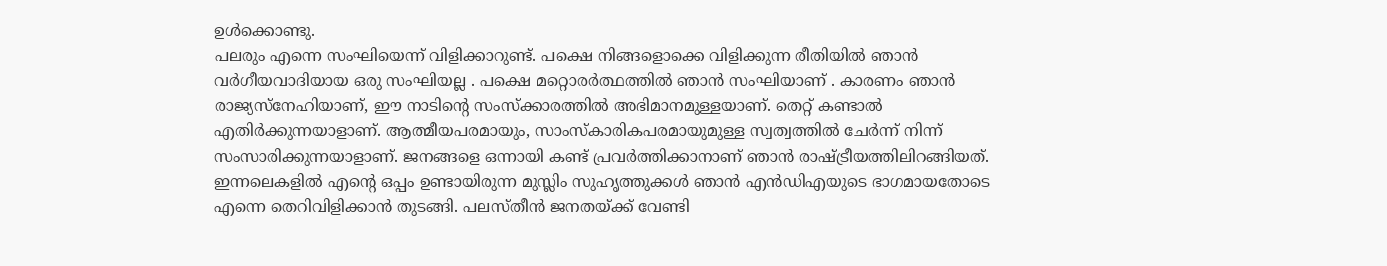ഉൾക്കൊണ്ടു.
പലരും എന്നെ സംഘിയെന്ന് വിളിക്കാറുണ്ട്. പക്ഷെ നിങ്ങളൊക്കെ വിളിക്കുന്ന രീതിയിൽ ഞാൻ വർഗീയവാദിയായ ഒരു സംഘിയല്ല . പക്ഷെ മറ്റൊരർത്ഥത്തിൽ ഞാൻ സംഘിയാണ് . കാരണം ഞാൻ രാജ്യസ്നേഹിയാണ്, ഈ നാടിന്റെ സംസ്ക്കാരത്തിൽ അഭിമാനമുള്ളയാണ്. തെറ്റ് കണ്ടാൽ എതിർക്കുന്നയാളാണ്. ആത്മീയപരമായും, സാംസ്കാരികപരമായുമുള്ള സ്വത്വത്തിൽ ചേർന്ന് നിന്ന് സംസാരിക്കുന്നയാളാണ്. ജനങ്ങളെ ഒന്നായി കണ്ട് പ്രവർത്തിക്കാനാണ് ഞാൻ രാഷ്ട്രീയത്തിലിറങ്ങിയത്. ഇന്നലെകളിൽ എന്റെ ഒപ്പം ഉണ്ടായിരുന്ന മുസ്ലിം സുഹൃത്തുക്കൾ ഞാൻ എൻഡിഎയുടെ ഭാഗമായതോടെ എന്നെ തെറിവിളിക്കാൻ തുടങ്ങി. പലസ്തീൻ ജനതയ്ക്ക് വേണ്ടി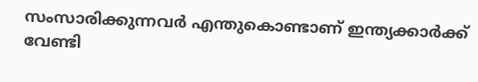സംസാരിക്കുന്നവർ എന്തുകൊണ്ടാണ് ഇന്ത്യക്കാർക്ക് വേണ്ടി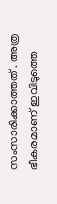സംസാരിക്കാത്തത് . അത്ര ഭീകരമാണ് ഇവിടുത്തെ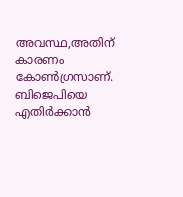അവസ്ഥ,അതിന് കാരണം കോൺഗ്രസാണ്. ബിജെപിയെ എതിർക്കാൻ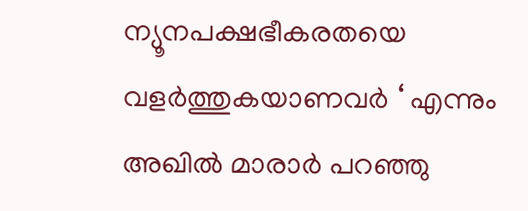ന്യൂനപക്ഷഭീകരതയെ വളർത്തുകയാണവർ ‘ എന്നും അഖിൽ മാരാർ പറഞ്ഞു